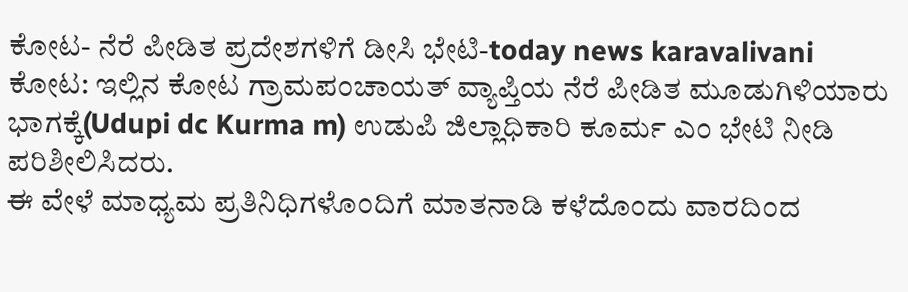ಕೋಟ- ನೆರೆ ಪೀಡಿತ ಪ್ರದೇಶಗಳಿಗೆ ಡೀಸಿ ಭೇಟಿ-today news karavalivani
ಕೋಟ: ಇಲ್ಲಿನ ಕೋಟ ಗ್ರಾಮಪಂಚಾಯತ್ ವ್ಯಾಪ್ತಿಯ ನೆರೆ ಪೀಡಿತ ಮೂಡುಗಿಳಿಯಾರು ಭಾಗಕ್ಕೆ(Udupi dc Kurma m) ಉಡುಪಿ ಜಿಲ್ಲಾಧಿಕಾರಿ ಕೂರ್ಮ ಎಂ ಭೇಟಿ ನೀಡಿ ಪರಿಶೀಲಿಸಿದರು.
ಈ ವೇಳೆ ಮಾಧ್ಯಮ ಪ್ರತಿನಿಧಿಗಳೊಂದಿಗೆ ಮಾತನಾಡಿ ಕಳೆದೊಂದು ವಾರದಿಂದ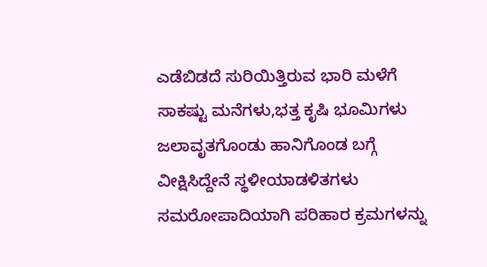ಎಡೆಬಿಡದೆ ಸುರಿಯಿತ್ತಿರುವ ಭಾರಿ ಮಳೆಗೆ ಸಾಕಷ್ಟು ಮನೆಗಳು,ಭತ್ತ ಕೃಷಿ ಭೂಮಿಗಳು ಜಲಾವೃತಗೊಂಡು ಹಾನಿಗೊಂಡ ಬಗ್ಗೆ ವೀಕ್ಷಿಸಿದ್ದೇನೆ ಸ್ಥಳೀಯಾಡಳಿತಗಳು ಸಮರೋಪಾದಿಯಾಗಿ ಪರಿಹಾರ ಕ್ರಮಗಳನ್ನು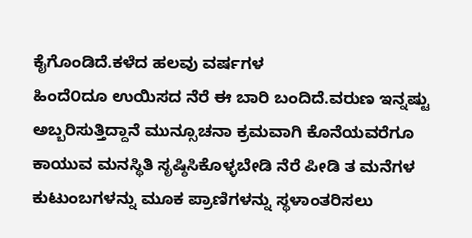ಕೈಗೊಂಡಿದೆ.ಕಳೆದ ಹಲವು ವರ್ಷಗಳ
ಹಿಂದೆ೦ದೂ ಉಯಿಸದ ನೆರೆ ಈ ಬಾರಿ ಬಂದಿದೆ.ವರುಣ ಇನ್ನಷ್ಟು ಅಬ್ಬರಿಸುತ್ತಿದ್ದಾನೆ ಮುನ್ಸೂಚನಾ ಕ್ರಮವಾಗಿ ಕೊನೆಯವರೆಗೂ ಕಾಯುವ ಮನಸ್ಥಿತಿ ಸೃಷ್ಠಿಸಿಕೊಳ್ಳಬೇಡಿ ನೆರೆ ಪೀಡಿ ತ ಮನೆಗಳ ಕುಟುಂಬಗಳನ್ನು ಮೂಕ ಪ್ರಾಣಿಗಳನ್ನು ಸ್ಥಳಾಂತರಿಸಲು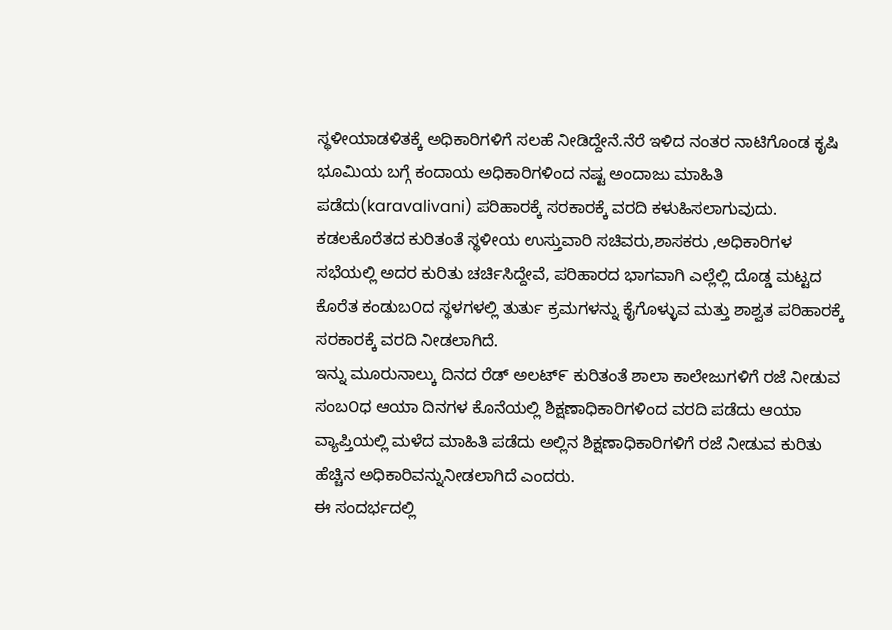ಸ್ಥಳೀಯಾಡಳಿತಕ್ಕೆ ಅಧಿಕಾರಿಗಳಿಗೆ ಸಲಹೆ ನೀಡಿದ್ದೇನೆ.ನೆರೆ ಇಳಿದ ನಂತರ ನಾಟಿಗೊಂಡ ಕೃಷಿ ಭೂಮಿಯ ಬಗ್ಗೆ ಕಂದಾಯ ಅಧಿಕಾರಿಗಳಿಂದ ನಷ್ಟ ಅಂದಾಜು ಮಾಹಿತಿ ಪಡೆದು(karavalivani) ಪರಿಹಾರಕ್ಕೆ ಸರಕಾರಕ್ಕೆ ವರದಿ ಕಳುಹಿಸಲಾಗುವುದು.
ಕಡಲಕೊರೆತದ ಕುರಿತಂತೆ ಸ್ಥಳೀಯ ಉಸ್ತುವಾರಿ ಸಚಿವರು,ಶಾಸಕರು ,ಅಧಿಕಾರಿಗಳ ಸಭೆಯಲ್ಲಿ ಅದರ ಕುರಿತು ಚರ್ಚಿಸಿದ್ದೇವೆ, ಪರಿಹಾರದ ಭಾಗವಾಗಿ ಎಲ್ಲೆಲ್ಲಿ ದೊಡ್ಡ ಮಟ್ಟದ ಕೊರೆತ ಕಂಡುಬ೦ದ ಸ್ಥಳಗಳಲ್ಲಿ ತುರ್ತು ಕ್ರಮಗಳನ್ನು ಕೈಗೊಳ್ಳುವ ಮತ್ತು ಶಾಶ್ವತ ಪರಿಹಾರಕ್ಕೆ ಸರಕಾರಕ್ಕೆ ವರದಿ ನೀಡಲಾಗಿದೆ.
ಇನ್ನು ಮೂರುನಾಲ್ಕು ದಿನದ ರೆಡ್ ಅಲಟ್೯ ಕುರಿತಂತೆ ಶಾಲಾ ಕಾಲೇಜುಗಳಿಗೆ ರಜೆ ನೀಡುವ ಸಂಬ೦ಧ ಆಯಾ ದಿನಗಳ ಕೊನೆಯಲ್ಲಿ ಶಿಕ್ಷಣಾಧಿಕಾರಿಗಳಿಂದ ವರದಿ ಪಡೆದು ಆಯಾ ವ್ಯಾಪ್ತಿಯಲ್ಲಿ ಮಳೆದ ಮಾಹಿತಿ ಪಡೆದು ಅಲ್ಲಿನ ಶಿಕ್ಷಣಾಧಿಕಾರಿಗಳಿಗೆ ರಜೆ ನೀಡುವ ಕುರಿತು ಹೆಚ್ಚಿನ ಅಧಿಕಾರಿವನ್ನುನೀಡಲಾಗಿದೆ ಎಂದರು.
ಈ ಸಂದರ್ಭದಲ್ಲಿ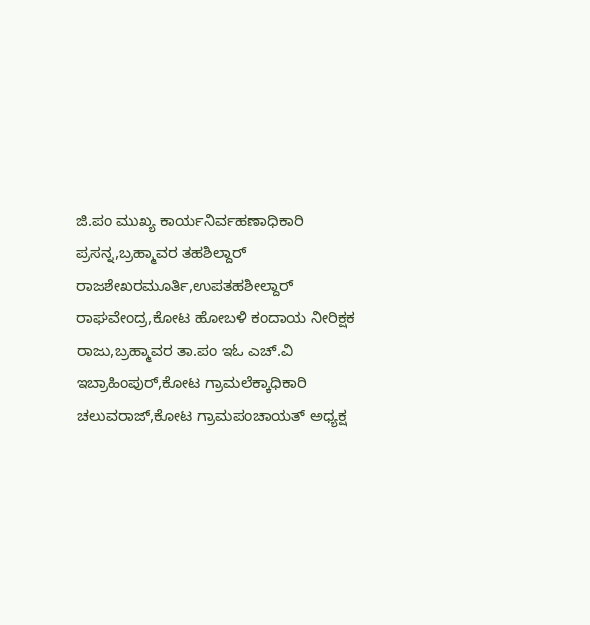ಜಿ.ಪಂ ಮುಖ್ಯ ಕಾರ್ಯನಿರ್ವಹಣಾಧಿಕಾರಿ ಪ್ರಸನ್ನ,ಬ್ರಹ್ಮಾವರ ತಹಶಿಲ್ದಾರ್ ರಾಜಶೇಖರಮೂರ್ತಿ,ಉಪತಹಶೀಲ್ದಾರ್ ರಾಘವೇಂದ್ರ,ಕೋಟ ಹೋಬಳಿ ಕಂದಾಯ ನೀರಿಕ್ಷಕ ರಾಜು,ಬ್ರಹ್ಮಾವರ ತಾ.ಪಂ ಇಓ ಎಚ್.ವಿ ಇಬ್ರಾಹಿಂಪುರ್,ಕೋಟ ಗ್ರಾಮಲೆಕ್ಕಾಧಿಕಾರಿ ಚಲುವರಾಜ್,ಕೋಟ ಗ್ರಾಮಪಂಚಾಯತ್ ಅಧ್ಯಕ್ಷ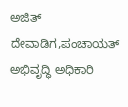ಅಜಿತ್ ದೇವಾಡಿಗ,ಪಂಚಾಯತ್ ಅಭಿವೃದ್ಧಿ ಅಧಿಕಾರಿ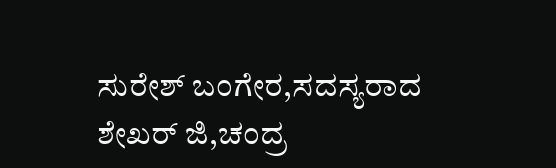ಸುರೇಶ್ ಬಂಗೇರ,ಸದಸ್ಯರಾದ ಶೇಖರ್ ಜಿ,ಚಂದ್ರ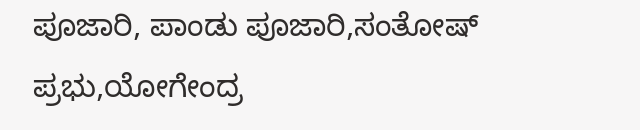ಪೂಜಾರಿ, ಪಾಂಡು ಪೂಜಾರಿ,ಸಂತೋಷ್ ಪ್ರಭು,ಯೋಗೇಂದ್ರ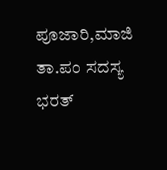ಪೂಜಾರಿ,ಮಾಜಿ ತಾ.ಪಂ ಸದಸ್ಯ ಭರತ್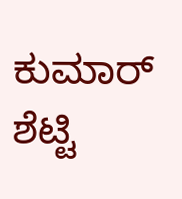ಕುಮಾರ್ ಶೆಟ್ಟಿ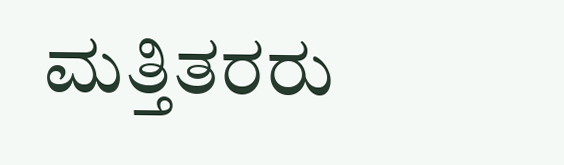ಮತ್ತಿತರರು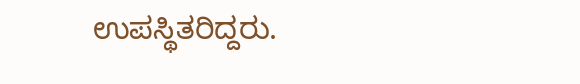ಉಪಸ್ಥಿತರಿದ್ದರು.